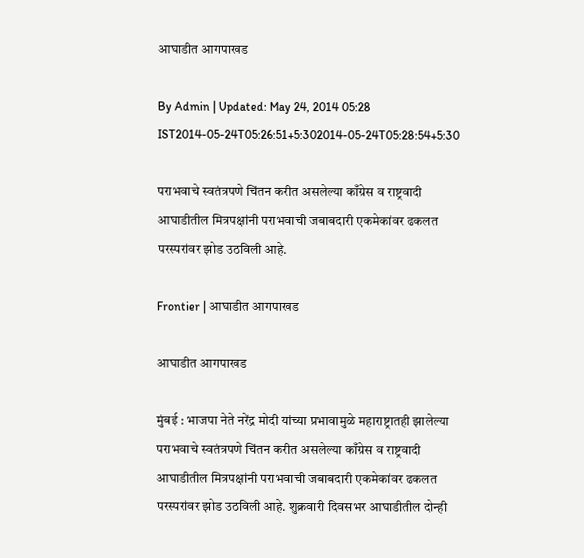आघाडीत आगपाखड

By Admin | Updated: May 24, 2014 05:28 IST2014-05-24T05:26:51+5:302014-05-24T05:28:54+5:30

पराभवाचे स्वतंत्रपणे चिंतन करीत असलेल्या काँग्रेस व राष्ट्रवादी आघाडीतील मित्रपक्षांनी पराभवाची जबाबदारी एकमेकांवर ढकलत परस्परांवर झोड उठविली आहे.

Frontier | आघाडीत आगपाखड

आघाडीत आगपाखड

मुंबई : भाजपा नेते नरेंद्र मोदी यांच्या प्रभावामुळे महाराष्ट्रातही झालेल्या पराभवाचे स्वतंत्रपणे चिंतन करीत असलेल्या काँग्रेस व राष्ट्रवादी आघाडीतील मित्रपक्षांनी पराभवाची जबाबदारी एकमेकांवर ढकलत परस्परांवर झोड उठविली आहे. शुक्रवारी दिवसभर आघाडीतील दोन्ही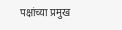पक्षांच्या प्रमुख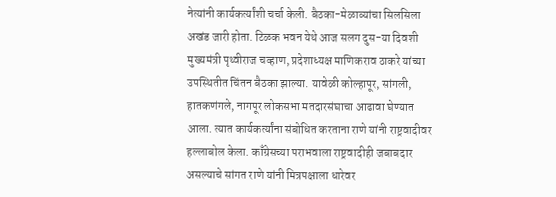नेत्यांनी कार्यकर्त्यांशी चर्चा केली. बैठका-मेळाव्यांचा सिलसिला अखंड जारी होता. टिळक भवन येथे आज सलग दुस-या दिवशी मुख्यमंत्री पृथ्वीराज चव्हाण, प्रदेशाध्यक्ष माणिकराव ठाकरे यांच्या उपस्थितीत चिंतन बैठका झाल्या. यावेळी कोल्हापूर, सांगली, हातकणंगले, नागपूर लोकसभा मतदारसंघाचा आढावा घेण्यात आला. त्यात कार्यकर्त्यांना संबोधित करताना राणे यांनी राष्ट्रवादीवर हल्लाबोल केला. काँग्रेसच्या पराभवाला राष्ट्रवादीही जबाबदार असल्याचे सांगत राणे यांनी मित्रपक्षाला धारेवर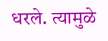धरले. त्यामुळे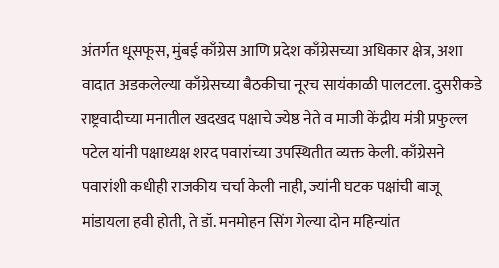अंतर्गत धूसफूस, मुंबई काँग्रेस आणि प्रदेश काँग्रेसच्या अधिकार क्षेत्र, अशा वादात अडकलेल्या काँग्रेसच्या बैठकीचा नूरच सायंकाळी पालटला. दुसरीकडे राष्ट्रवादीच्या मनातील खदखद पक्षाचे ज्येष्ठ नेते व माजी केंद्रीय मंत्री प्रफुल्ल पटेल यांनी पक्षाध्यक्ष शरद पवारांच्या उपस्थितीत व्यक्त केली. काँग्रेसने पवारांशी कधीही राजकीय चर्चा केली नाही, ज्यांनी घटक पक्षांची बाजू मांडायला हवी होती, ते डॉ. मनमोहन सिंग गेल्या दोन महिन्यांत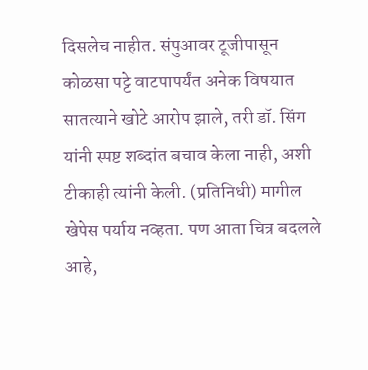दिसलेच नाहीत. संपुआवर टूजीपासून कोळसा पट्टे वाटपापर्यंत अनेक विषयात सातत्याने खोटे आरोप झाले, तरी डॉ. सिंग यांनी स्पष्ट शब्दांत बचाव केला नाही, अशी टीकाही त्यांनी केली. (प्रतिनिधी) मागील खेपेस पर्याय नव्हता. पण आता चित्र बदलले आहे,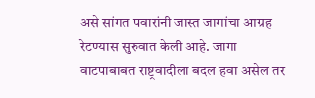असे सांगत पवारांनी जास्त जागांचा आग्रह रेटण्यास सुरुवात केली आहे. जागा वाटपाबाबत राष्ट्रवादीला बदल हवा असेल तर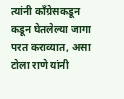त्यांनी काँग्रेसकडून कडून घेतलेल्या जागा परत कराव्यात, असा टोला राणे यांनी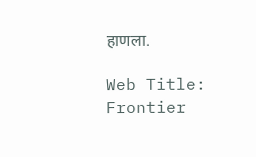हाणला.

Web Title: Frontier